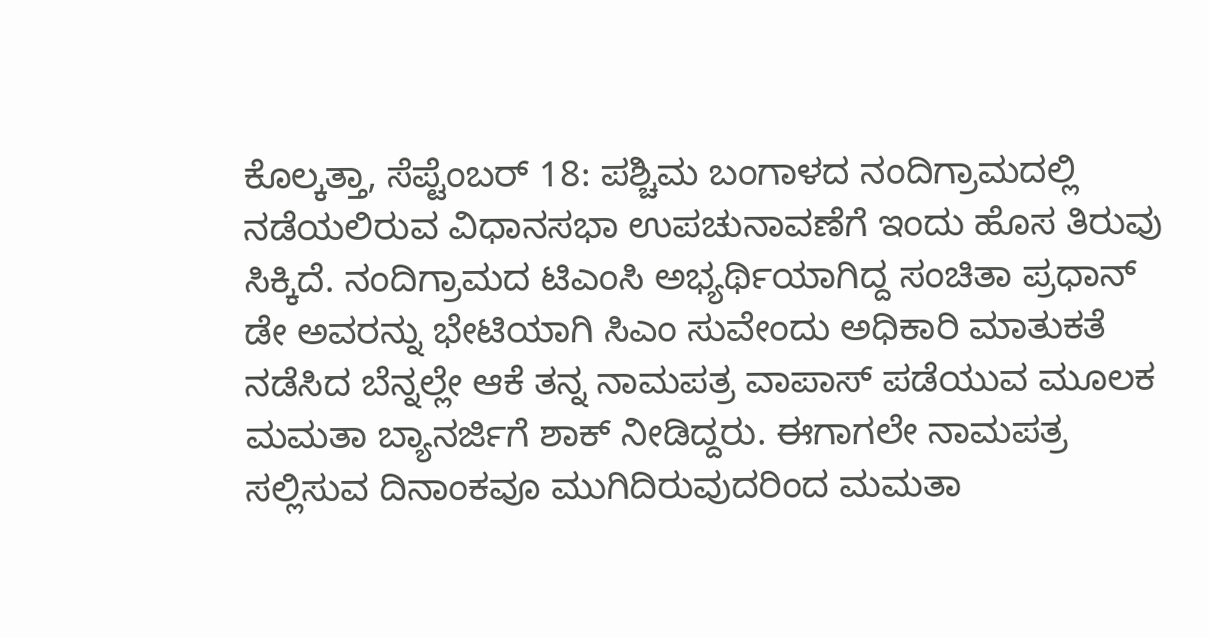ಕೊಲ್ಕತ್ತಾ, ಸೆಪ್ಟೆಂಬರ್ 18: ಪಶ್ಚಿಮ ಬಂಗಾಳದ ನಂದಿಗ್ರಾಮದಲ್ಲಿ ನಡೆಯಲಿರುವ ವಿಧಾನಸಭಾ ಉಪಚುನಾವಣೆಗೆ ಇಂದು ಹೊಸ ತಿರುವು ಸಿಕ್ಕಿದೆ. ನಂದಿಗ್ರಾಮದ ಟಿಎಂಸಿ ಅಭ್ಯರ್ಥಿಯಾಗಿದ್ದ ಸಂಚಿತಾ ಪ್ರಧಾನ್ ಡೇ ಅವರನ್ನು ಭೇಟಿಯಾಗಿ ಸಿಎಂ ಸುವೇಂದು ಅಧಿಕಾರಿ ಮಾತುಕತೆ ನಡೆಸಿದ ಬೆನ್ನಲ್ಲೇ ಆಕೆ ತನ್ನ ನಾಮಪತ್ರ ವಾಪಾಸ್ ಪಡೆಯುವ ಮೂಲಕ ಮಮತಾ ಬ್ಯಾನರ್ಜಿಗೆ ಶಾಕ್ ನೀಡಿದ್ದರು. ಈಗಾಗಲೇ ನಾಮಪತ್ರ ಸಲ್ಲಿಸುವ ದಿನಾಂಕವೂ ಮುಗಿದಿರುವುದರಿಂದ ಮಮತಾ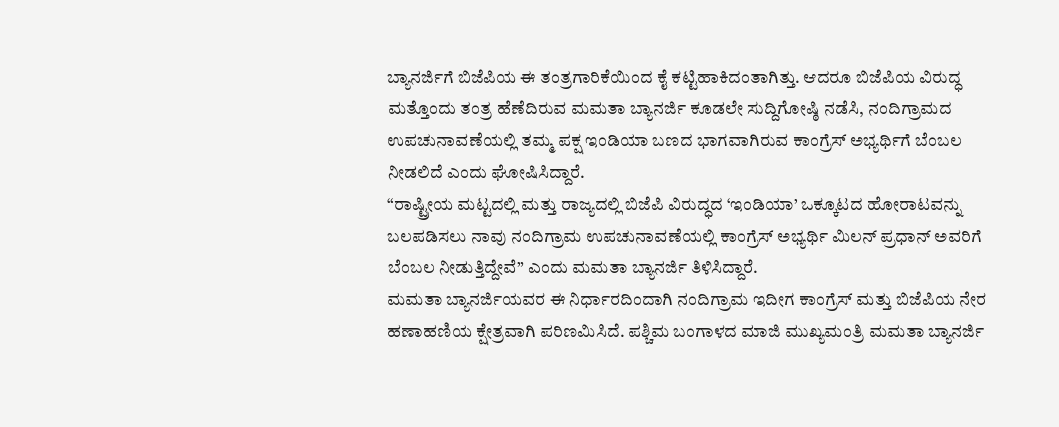ಬ್ಯಾನರ್ಜಿಗೆ ಬಿಜೆಪಿಯ ಈ ತಂತ್ರಗಾರಿಕೆಯಿಂದ ಕೈ ಕಟ್ಟಿಹಾಕಿದಂತಾಗಿತ್ತು. ಆದರೂ ಬಿಜೆಪಿಯ ವಿರುದ್ಧ ಮತ್ತೊಂದು ತಂತ್ರ ಹೆಣೆದಿರುವ ಮಮತಾ ಬ್ಯಾನರ್ಜಿ ಕೂಡಲೇ ಸುದ್ದಿಗೋಷ್ಠಿ ನಡೆಸಿ, ನಂದಿಗ್ರಾಮದ ಉಪಚುನಾವಣೆಯಲ್ಲಿ ತಮ್ಮ ಪಕ್ಷ ಇಂಡಿಯಾ ಬಣದ ಭಾಗವಾಗಿರುವ ಕಾಂಗ್ರೆಸ್ ಅಭ್ಯರ್ಥಿಗೆ ಬೆಂಬಲ ನೀಡಲಿದೆ ಎಂದು ಘೋಷಿಸಿದ್ದಾರೆ.
“ರಾಷ್ಟ್ರೀಯ ಮಟ್ಟದಲ್ಲಿ ಮತ್ತು ರಾಜ್ಯದಲ್ಲಿ ಬಿಜೆಪಿ ವಿರುದ್ಧದ ‘ಇಂಡಿಯಾ’ ಒಕ್ಕೂಟದ ಹೋರಾಟವನ್ನು ಬಲಪಡಿಸಲು ನಾವು ನಂದಿಗ್ರಾಮ ಉಪಚುನಾವಣೆಯಲ್ಲಿ ಕಾಂಗ್ರೆಸ್ ಅಭ್ಯರ್ಥಿ ಮಿಲನ್ ಪ್ರಧಾನ್ ಅವರಿಗೆ ಬೆಂಬಲ ನೀಡುತ್ತಿದ್ದೇವೆ” ಎಂದು ಮಮತಾ ಬ್ಯಾನರ್ಜಿ ತಿಳಿಸಿದ್ದಾರೆ.
ಮಮತಾ ಬ್ಯಾನರ್ಜಿಯವರ ಈ ನಿರ್ಧಾರದಿಂದಾಗಿ ನಂದಿಗ್ರಾಮ ಇದೀಗ ಕಾಂಗ್ರೆಸ್ ಮತ್ತು ಬಿಜೆಪಿಯ ನೇರ ಹಣಾಹಣಿಯ ಕ್ಷೇತ್ರವಾಗಿ ಪರಿಣಮಿಸಿದೆ. ಪಶ್ಚಿಮ ಬಂಗಾಳದ ಮಾಜಿ ಮುಖ್ಯಮಂತ್ರಿ ಮಮತಾ ಬ್ಯಾನರ್ಜಿ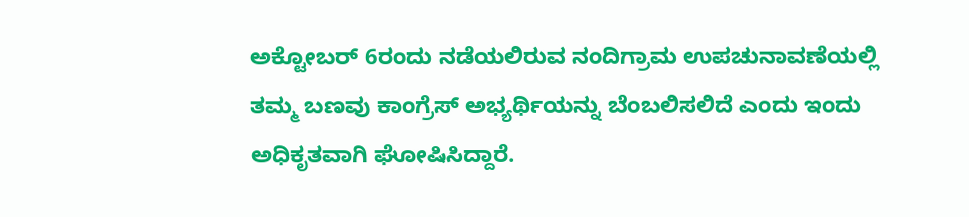ಅಕ್ಟೋಬರ್ 6ರಂದು ನಡೆಯಲಿರುವ ನಂದಿಗ್ರಾಮ ಉಪಚುನಾವಣೆಯಲ್ಲಿ ತಮ್ಮ ಬಣವು ಕಾಂಗ್ರೆಸ್ ಅಭ್ಯರ್ಥಿಯನ್ನು ಬೆಂಬಲಿಸಲಿದೆ ಎಂದು ಇಂದು ಅಧಿಕೃತವಾಗಿ ಘೋಷಿಸಿದ್ದಾರೆ.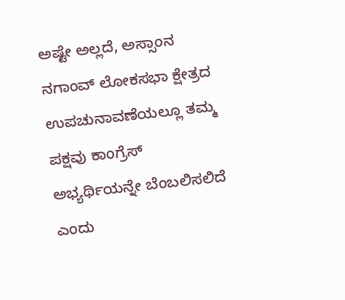ಅಷ್ಟೇ ಅಲ್ಲದೆ, ಅಸ್ಸಾಂನ ನಗಾಂವ್ ಲೋಕಸಭಾ ಕ್ಷೇತ್ರದ ಉಪಚುನಾವಣೆಯಲ್ಲೂ ತಮ್ಮ ಪಕ್ಷವು ಕಾಂಗ್ರೆಸ್ ಅಭ್ಯರ್ಥಿಯನ್ನೇ ಬೆಂಬಲಿಸಲಿದೆ ಎಂದು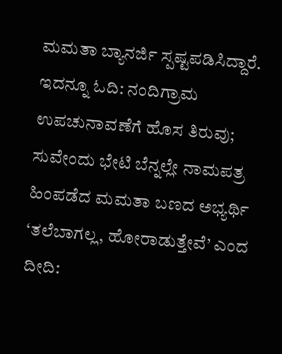ಮಮತಾ ಬ್ಯಾನರ್ಜಿ ಸ್ಪಷ್ಟಪಡಿಸಿದ್ದಾರೆ.
ಇದನ್ನೂ ಓದಿ: ನಂದಿಗ್ರಾಮ ಉಪಚುನಾವಣೆಗೆ ಹೊಸ ತಿರುವು; ಸುವೇಂದು ಭೇಟಿ ಬೆನ್ನಲ್ಲೇ ನಾಮಪತ್ರ ಹಿಂಪಡೆದ ಮಮತಾ ಬಣದ ಅಭ್ಯರ್ಥಿ
‘ತಲೆಬಾಗಲ್ಲ, ಹೋರಾಡುತ್ತೇವೆ’ ಎಂದ ದೀದಿ: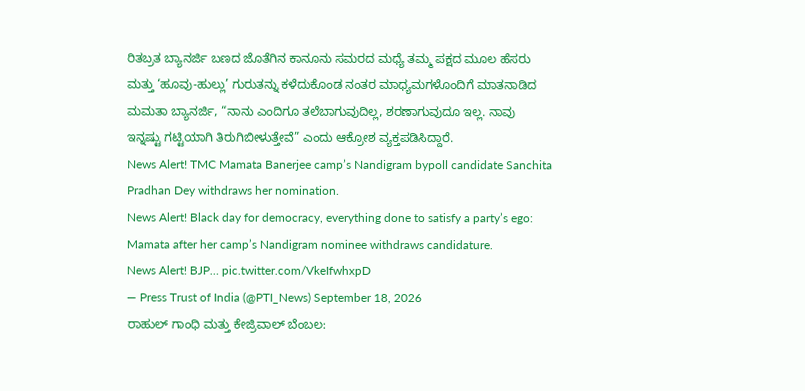ರಿತಬ್ರತ ಬ್ಯಾನರ್ಜಿ ಬಣದ ಜೊತೆಗಿನ ಕಾನೂನು ಸಮರದ ಮಧ್ಯೆ ತಮ್ಮ ಪಕ್ಷದ ಮೂಲ ಹೆಸರು ಮತ್ತು ‘ಹೂವು-ಹುಲ್ಲು’ ಗುರುತನ್ನು ಕಳೆದುಕೊಂಡ ನಂತರ ಮಾಧ್ಯಮಗಳೊಂದಿಗೆ ಮಾತನಾಡಿದ ಮಮತಾ ಬ್ಯಾನರ್ಜಿ, “ನಾನು ಎಂದಿಗೂ ತಲೆಬಾಗುವುದಿಲ್ಲ, ಶರಣಾಗುವುದೂ ಇಲ್ಲ. ನಾವು ಇನ್ನಷ್ಟು ಗಟ್ಟಿಯಾಗಿ ತಿರುಗಿಬೀಳುತ್ತೇವೆ” ಎಂದು ಆಕ್ರೋಶ ವ್ಯಕ್ತಪಡಿಸಿದ್ದಾರೆ.
News Alert! TMC Mamata Banerjee camp’s Nandigram bypoll candidate Sanchita Pradhan Dey withdraws her nomination.
News Alert! Black day for democracy, everything done to satisfy a party’s ego: Mamata after her camp’s Nandigram nominee withdraws candidature.
News Alert! BJP… pic.twitter.com/VkeIfwhxpD
— Press Trust of India (@PTI_News) September 18, 2026
ರಾಹುಲ್ ಗಾಂಧಿ ಮತ್ತು ಕೇಜ್ರಿವಾಲ್ ಬೆಂಬಲ: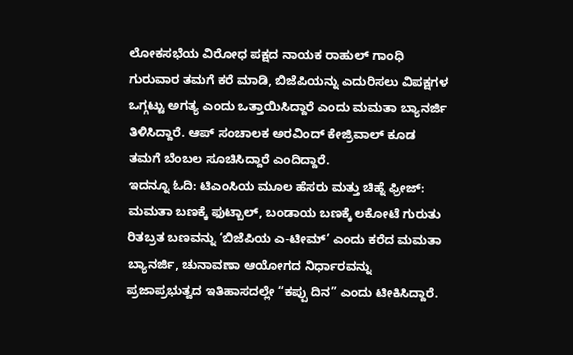ಲೋಕಸಭೆಯ ವಿರೋಧ ಪಕ್ಷದ ನಾಯಕ ರಾಹುಲ್ ಗಾಂಧಿ ಗುರುವಾರ ತಮಗೆ ಕರೆ ಮಾಡಿ, ಬಿಜೆಪಿಯನ್ನು ಎದುರಿಸಲು ವಿಪಕ್ಷಗಳ ಒಗ್ಗಟ್ಟು ಅಗತ್ಯ ಎಂದು ಒತ್ತಾಯಿಸಿದ್ದಾರೆ ಎಂದು ಮಮತಾ ಬ್ಯಾನರ್ಜಿ ತಿಳಿಸಿದ್ದಾರೆ. ಆಪ್ ಸಂಚಾಲಕ ಅರವಿಂದ್ ಕೇಜ್ರಿವಾಲ್ ಕೂಡ ತಮಗೆ ಬೆಂಬಲ ಸೂಚಿಸಿದ್ದಾರೆ ಎಂದಿದ್ದಾರೆ.
ಇದನ್ನೂ ಓದಿ: ಟಿಎಂಸಿಯ ಮೂಲ ಹೆಸರು ಮತ್ತು ಚಿಹ್ನೆ ಫ್ರೀಜ್: ಮಮತಾ ಬಣಕ್ಕೆ ಫುಟ್ಬಾಲ್, ಬಂಡಾಯ ಬಣಕ್ಕೆ ಲಕೋಟೆ ಗುರುತು
ರಿತಬ್ರತ ಬಣವನ್ನು ‘ಬಿಜೆಪಿಯ ಎ-ಟೀಮ್’ ಎಂದು ಕರೆದ ಮಮತಾ ಬ್ಯಾನರ್ಜಿ, ಚುನಾವಣಾ ಆಯೋಗದ ನಿರ್ಧಾರವನ್ನು ಪ್ರಜಾಪ್ರಭುತ್ವದ ಇತಿಹಾಸದಲ್ಲೇ “ಕಪ್ಪು ದಿನ” ಎಂದು ಟೀಕಿಸಿದ್ದಾರೆ.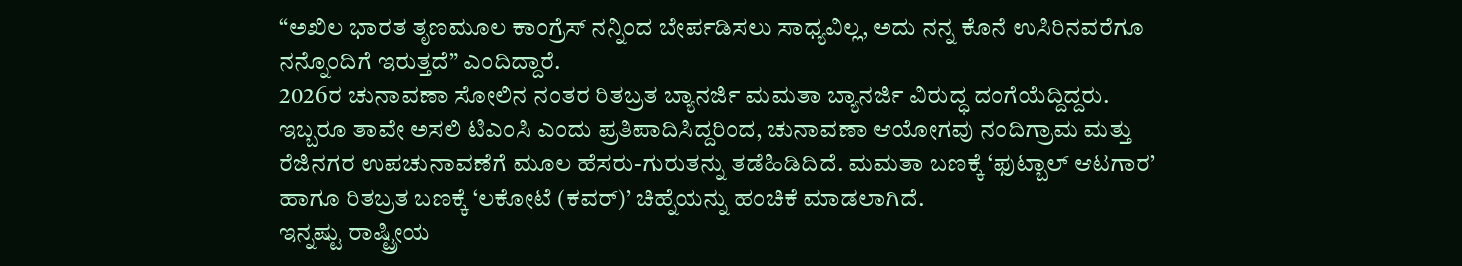“ಅಖಿಲ ಭಾರತ ತೃಣಮೂಲ ಕಾಂಗ್ರೆಸ್ ನನ್ನಿಂದ ಬೇರ್ಪಡಿಸಲು ಸಾಧ್ಯವಿಲ್ಲ, ಅದು ನನ್ನ ಕೊನೆ ಉಸಿರಿನವರೆಗೂ ನನ್ನೊಂದಿಗೆ ಇರುತ್ತದೆ” ಎಂದಿದ್ದಾರೆ.
2026ರ ಚುನಾವಣಾ ಸೋಲಿನ ನಂತರ ರಿತಬ್ರತ ಬ್ಯಾನರ್ಜಿ ಮಮತಾ ಬ್ಯಾನರ್ಜಿ ವಿರುದ್ಧ ದಂಗೆಯೆದ್ದಿದ್ದರು. ಇಬ್ಬರೂ ತಾವೇ ಅಸಲಿ ಟಿಎಂಸಿ ಎಂದು ಪ್ರತಿಪಾದಿಸಿದ್ದರಿಂದ, ಚುನಾವಣಾ ಆಯೋಗವು ನಂದಿಗ್ರಾಮ ಮತ್ತು ರೆಜಿನಗರ ಉಪಚುನಾವಣೆಗೆ ಮೂಲ ಹೆಸರು-ಗುರುತನ್ನು ತಡೆಹಿಡಿದಿದೆ. ಮಮತಾ ಬಣಕ್ಕೆ ‘ಫುಟ್ಬಾಲ್ ಆಟಗಾರ’ ಹಾಗೂ ರಿತಬ್ರತ ಬಣಕ್ಕೆ ‘ಲಕೋಟೆ (ಕವರ್)’ ಚಿಹ್ನೆಯನ್ನು ಹಂಚಿಕೆ ಮಾಡಲಾಗಿದೆ.
ಇನ್ನಷ್ಟು ರಾಷ್ಟ್ರೀಯ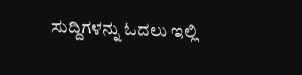ಸುದ್ದಿಗಳನ್ನು ಓದಲು ಇಲ್ಲಿ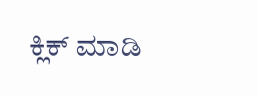ಕ್ಲಿಕ್ ಮಾಡಿ